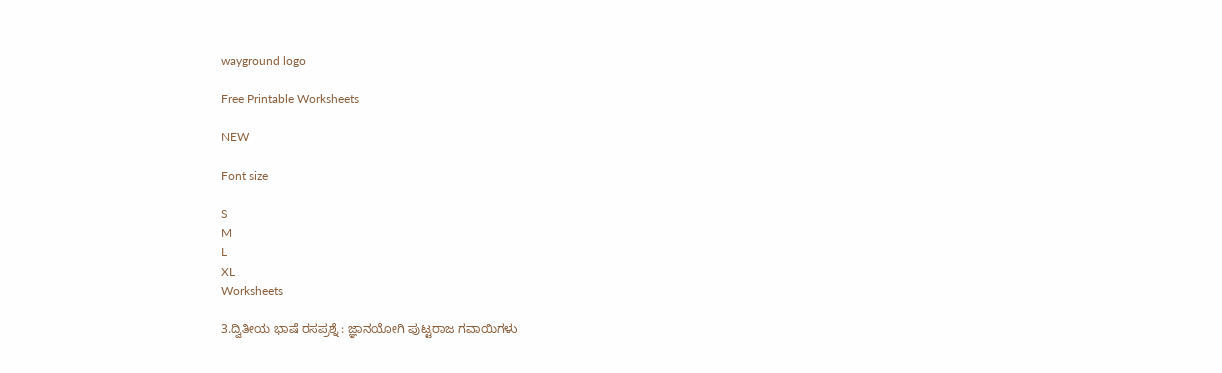wayground logo

Free Printable Worksheets

NEW

Font size

S
M
L
XL
Worksheets

3.ದ್ವಿತೀಯ ಭಾಷೆ ರಸಪ್ರಶ್ನೆ : ಜ್ಞಾನಯೋಗಿ ಪುಟ್ಟರಾಜ ಗವಾಯಿಗಳು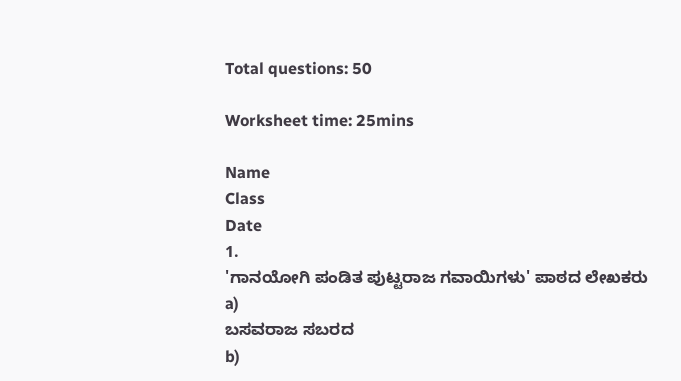Total questions: 50

Worksheet time: 25mins

Name
Class
Date
1.
'ಗಾನಯೋಗಿ ಪಂಡಿತ ಪುಟ್ಟರಾಜ ಗವಾಯಿಗಳು' ಪಾಠದ ಲೇಖಕರು
a)
ಬಸವರಾಜ ಸಬರದ
b)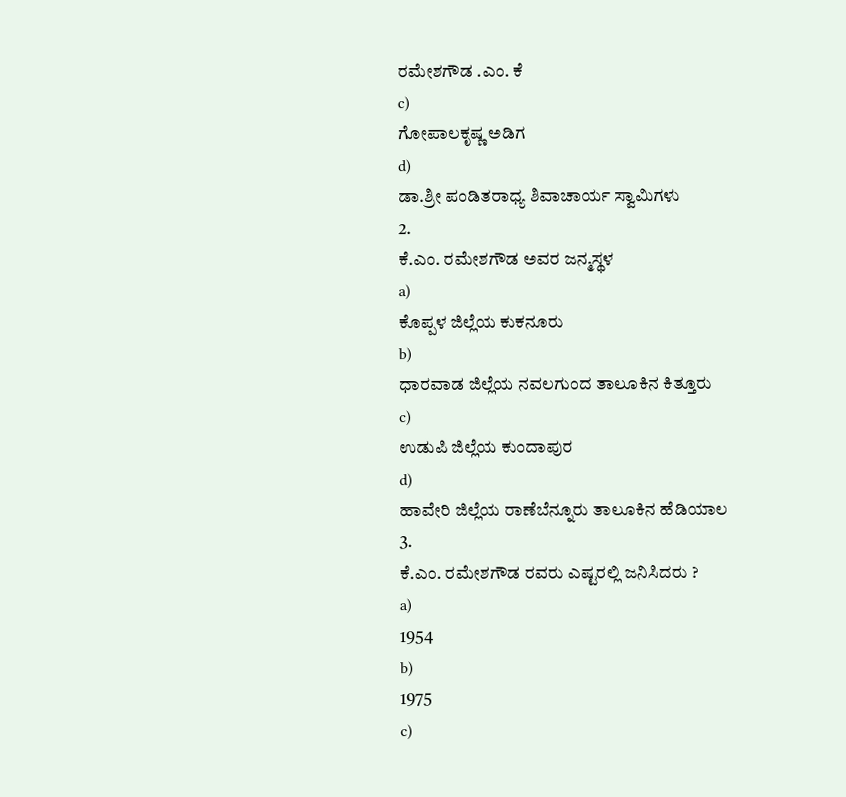ರಮೇಶಗೌಡ .ಎಂ. ಕೆ
c)
ಗೋಪಾಲಕೃಷ್ಣ ಅಡಿಗ
d)
ಡಾ.ಶ್ರೀ ಪಂಡಿತರಾಧ್ಯ ಶಿವಾಚಾರ್ಯ ಸ್ವಾಮಿಗಳು
2.
ಕೆ.ಎಂ. ರಮೇಶಗೌಡ ಅವರ ಜನ್ಮಸ್ಥಳ
a)
ಕೊಪ್ಪಳ ಜಿಲ್ಲೆಯ ಕುಕನೂರು
b)
ಧಾರವಾಡ ಜಿಲ್ಲೆಯ ನವಲಗುಂದ ತಾಲೂಕಿನ ಕಿತ್ತೂರು
c)
ಉಡುಪಿ ಜಿಲ್ಲೆಯ ಕುಂದಾಪುರ
d)
ಹಾವೇರಿ ಜಿಲ್ಲೆಯ ರಾಣೆಬೆನ್ನೂರು ತಾಲೂಕಿನ ಹೆಡಿಯಾಲ
3.
ಕೆ.ಎಂ. ರಮೇಶಗೌಡ ರವರು ಎಷ್ಟರಲ್ಲಿ ಜನಿಸಿದರು ?
a)
1954
b)
1975
c)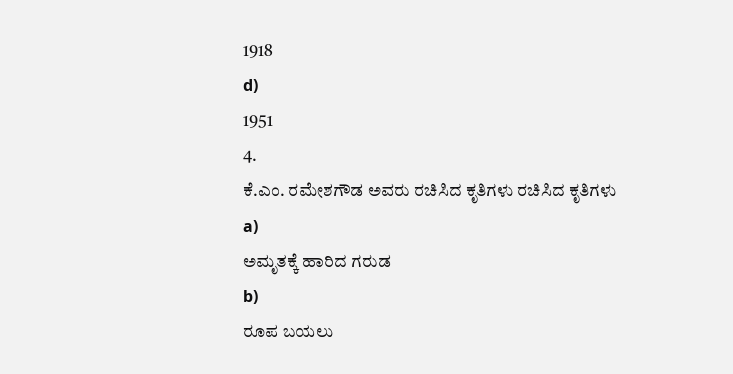1918
d)
1951
4.
ಕೆ.ಎಂ. ರಮೇಶಗೌಡ ಅವರು ರಚಿಸಿದ ಕೃತಿಗಳು ರಚಿಸಿದ ಕೃತಿಗಳು
a)
ಅಮೃತಕ್ಕೆ ಹಾರಿದ ಗರುಡ
b)
ರೂಪ ಬಯಲು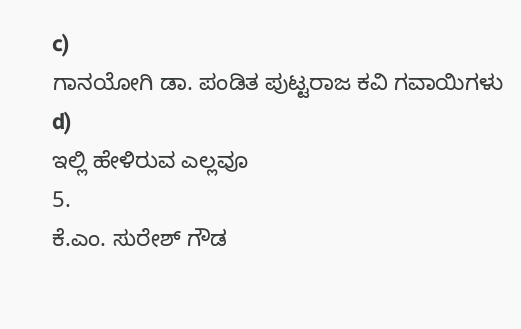c)
ಗಾನಯೋಗಿ ಡಾ. ಪಂಡಿತ ಪುಟ್ಟರಾಜ ಕವಿ ಗವಾಯಿಗಳು
d)
ಇಲ್ಲಿ ಹೇಳಿರುವ ಎಲ್ಲವೂ
5.
ಕೆ.ಎಂ. ಸುರೇಶ್ ಗೌಡ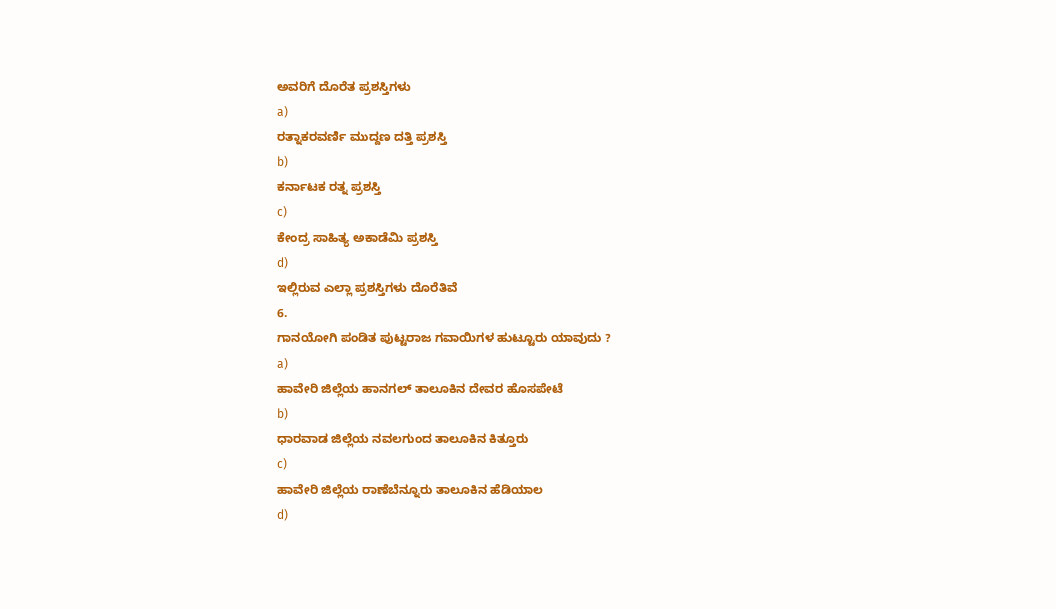ಅವರಿಗೆ ದೊರೆತ ಪ್ರಶಸ್ತಿಗಳು
a)
ರತ್ನಾಕರವರ್ಣಿ ಮುದ್ದಣ ದತ್ತಿ ಪ್ರಶಸ್ತಿ
b)
ಕರ್ನಾಟಕ ರತ್ನ ಪ್ರಶಸ್ತಿ
c)
ಕೇಂದ್ರ ಸಾಹಿತ್ಯ ಅಕಾಡೆಮಿ ಪ್ರಶಸ್ತಿ
d)
ಇಲ್ಲಿರುವ ಎಲ್ಲಾ ಪ್ರಶಸ್ತಿಗಳು ದೊರೆತಿವೆ
6.
ಗಾನಯೋಗಿ ಪಂಡಿತ ಪುಟ್ಟರಾಜ ಗವಾಯಿಗಳ ಹುಟ್ಟೂರು ಯಾವುದು ?
a)
ಹಾವೇರಿ ಜಿಲ್ಲೆಯ ಹಾನಗಲ್ ತಾಲೂಕಿನ ದೇವರ ಹೊಸಪೇಟೆ
b)
ಧಾರವಾಡ ಜಿಲ್ಲೆಯ ನವಲಗುಂದ ತಾಲೂಕಿನ ಕಿತ್ತೂರು
c)
ಹಾವೇರಿ ಜಿಲ್ಲೆಯ ರಾಣೆಬೆನ್ನೂರು ತಾಲೂಕಿನ ಹೆಡಿಯಾಲ
d)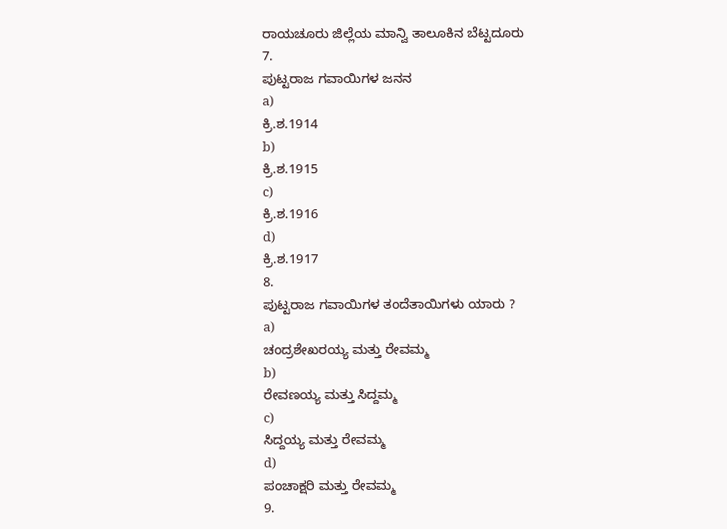ರಾಯಚೂರು ಜಿಲ್ಲೆಯ ಮಾನ್ವಿ ತಾಲೂಕಿನ ಬೆಟ್ಟದೂರು
7.
ಪುಟ್ಟರಾಜ ಗವಾಯಿಗಳ ಜನನ
a)
ಕ್ರಿ.ಶ.1914
b)
ಕ್ರಿ.ಶ.1915
c)
ಕ್ರಿ.ಶ.1916
d)
ಕ್ರಿ.ಶ.1917
8.
ಪುಟ್ಟರಾಜ ಗವಾಯಿಗಳ ತಂದೆತಾಯಿಗಳು ಯಾರು ?
a)
ಚಂದ್ರಶೇಖರಯ್ಯ ಮತ್ತು ರೇವಮ್ಮ
b)
ರೇವಣಯ್ಯ ಮತ್ತು ಸಿದ್ದಮ್ಮ
c)
ಸಿದ್ದಯ್ಯ ಮತ್ತು ರೇವಮ್ಮ
d)
ಪಂಚಾಕ್ಷರಿ ಮತ್ತು ರೇವಮ್ಮ
9.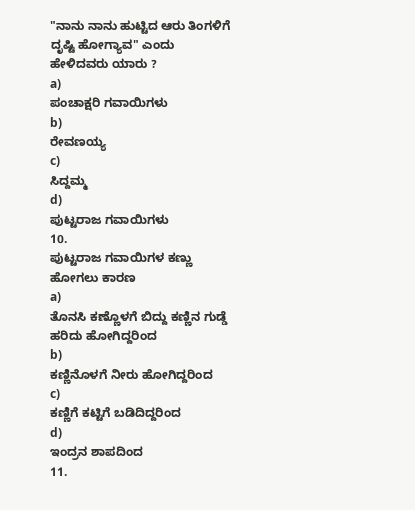"ನಾನು ನಾನು ಹುಟ್ಟಿದ ಆರು ತಿಂಗಳಿಗೆ ದೃಷ್ಟಿ ಹೋಗ್ಯಾವ" ಎಂದು ಹೇಳಿದವರು ಯಾರು ?
a)
ಪಂಚಾಕ್ಷರಿ ಗವಾಯಿಗಳು
b)
ರೇವಣಯ್ಯ
c)
ಸಿದ್ದಮ್ಮ
d)
ಪುಟ್ಟರಾಜ ಗವಾಯಿಗಳು
10.
ಪುಟ್ಟರಾಜ ಗವಾಯಿಗಳ ಕಣ್ಣು ಹೋಗಲು ಕಾರಣ
a)
ತೊನಸಿ ಕಣ್ಣೊಳಗೆ ಬಿದ್ದು ಕಣ್ಣಿನ ಗುಡ್ಡೆ ಹರಿದು ಹೋಗಿದ್ದರಿಂದ
b)
ಕಣ್ಣಿನೊಳಗೆ ನೀರು ಹೋಗಿದ್ದರಿಂದ
c)
ಕಣ್ಣಿಗೆ ಕಟ್ಟಿಗೆ ಬಡಿದಿದ್ದರಿಂದ
d)
ಇಂದ್ರನ ಶಾಪದಿಂದ
11.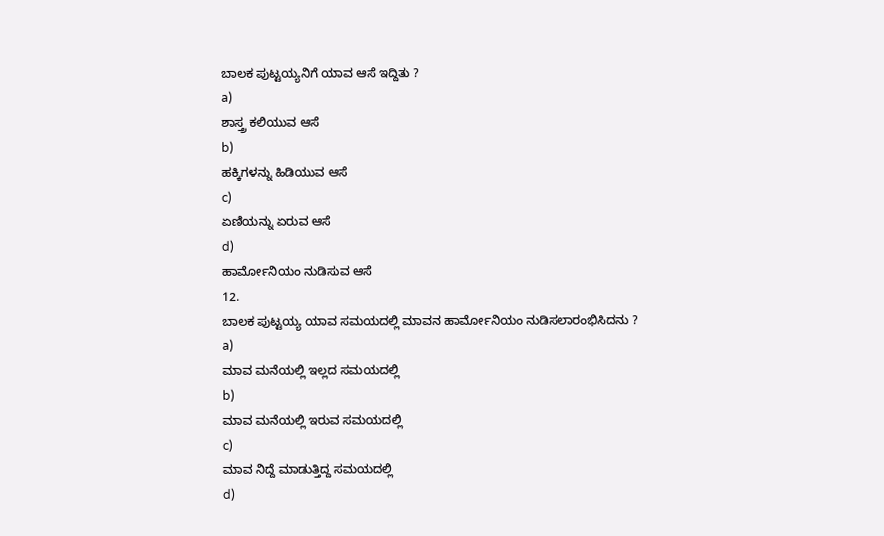ಬಾಲಕ ಪುಟ್ಟಯ್ಯನಿಗೆ ಯಾವ ಆಸೆ ಇದ್ದಿತು ?
a)
ಶಾಸ್ತ್ರ ಕಲಿಯುವ ಆಸೆ
b)
ಹಕ್ಕಿಗಳನ್ನು ಹಿಡಿಯುವ ಆಸೆ
c)
ಏಣಿಯನ್ನು ಏರುವ ಆಸೆ
d)
ಹಾರ್ಮೋನಿಯಂ ನುಡಿಸುವ ಆಸೆ
12.
ಬಾಲಕ ಪುಟ್ಟಯ್ಯ ಯಾವ ಸಮಯದಲ್ಲಿ ಮಾವನ ಹಾರ್ಮೋನಿಯಂ ನುಡಿಸಲಾರಂಭಿಸಿದನು ?
a)
ಮಾವ ಮನೆಯಲ್ಲಿ ಇಲ್ಲದ ಸಮಯದಲ್ಲಿ
b)
ಮಾವ ಮನೆಯಲ್ಲಿ ಇರುವ ಸಮಯದಲ್ಲಿ
c)
ಮಾವ ನಿದ್ದೆ ಮಾಡುತ್ತಿದ್ದ ಸಮಯದಲ್ಲಿ
d)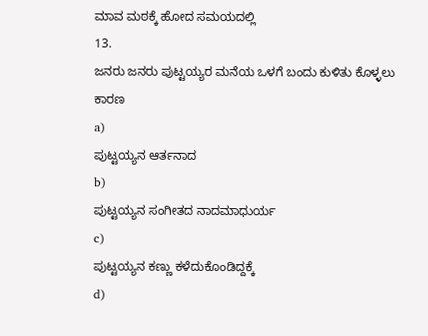ಮಾವ ಮಠಕ್ಕೆ ಹೋದ ಸಮಯದಲ್ಲಿ
13.
ಜನರು ಜನರು ಪುಟ್ಟಯ್ಯರ ಮನೆಯ ಒಳಗೆ ಬಂದು ಕುಳಿತು ಕೊಳ್ಳಲು ಕಾರಣ
a)
ಪುಟ್ಟಯ್ಯನ ಆರ್ತನಾದ
b)
ಪುಟ್ಟಯ್ಯನ ಸಂಗೀತದ ನಾದಮಾಧುರ್ಯ
c)
ಪುಟ್ಟಯ್ಯನ ಕಣ್ಣು ಕಳೆದುಕೊಂಡಿದ್ದಕ್ಕೆ
d)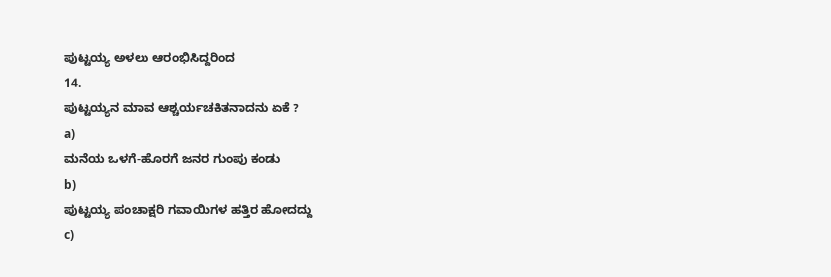ಪುಟ್ಟಯ್ಯ ಅಳಲು ಆರಂಭಿಸಿದ್ದರಿಂದ
14.
ಪುಟ್ಟಯ್ಯನ ಮಾವ ಆಶ್ಚರ್ಯಚಕಿತನಾದನು ಏಕೆ ?
a)
ಮನೆಯ ಒಳಗೆ-ಹೊರಗೆ ಜನರ ಗುಂಪು ಕಂಡು
b)
ಪುಟ್ಟಯ್ಯ ಪಂಚಾಕ್ಷರಿ ಗವಾಯಿಗಳ ಹತ್ತಿರ ಹೋದದ್ದು
c)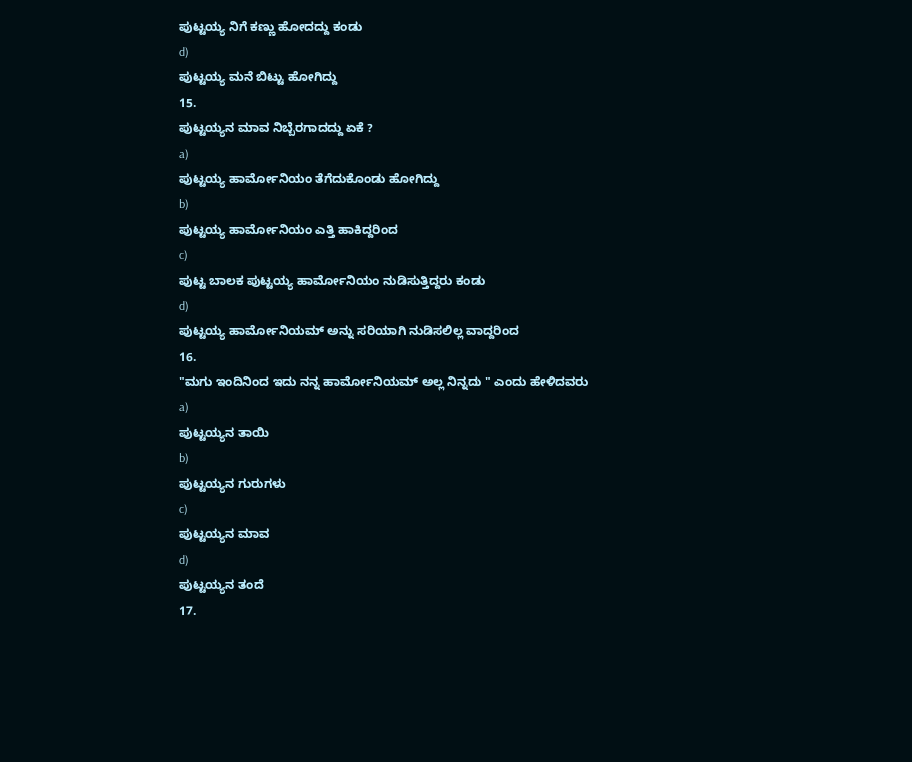ಪುಟ್ಟಯ್ಯ ನಿಗೆ ಕಣ್ಣು ಹೋದದ್ದು ಕಂಡು
d)
ಪುಟ್ಟಯ್ಯ ಮನೆ ಬಿಟ್ಟು ಹೋಗಿದ್ದು
15.
ಪುಟ್ಟಯ್ಯನ ಮಾವ ನಿಬ್ಬೆರಗಾದದ್ದು ಏಕೆ ?
a)
ಪುಟ್ಟಯ್ಯ ಹಾರ್ಮೋನಿಯಂ ತೆಗೆದುಕೊಂಡು ಹೋಗಿದ್ದು
b)
ಪುಟ್ಟಯ್ಯ ಹಾರ್ಮೋನಿಯಂ ಎತ್ತಿ ಹಾಕಿದ್ದರಿಂದ
c)
ಪುಟ್ಟ ಬಾಲಕ ಪುಟ್ಟಯ್ಯ ಹಾರ್ಮೋನಿಯಂ ನುಡಿಸುತ್ತಿದ್ದರು ಕಂಡು
d)
ಪುಟ್ಟಯ್ಯ ಹಾರ್ಮೋನಿಯಮ್ ಅನ್ನು ಸರಿಯಾಗಿ ನುಡಿಸಲಿಲ್ಲ ವಾದ್ದರಿಂದ
16.
"ಮಗು ಇಂದಿನಿಂದ ಇದು ನನ್ನ ಹಾರ್ಮೋನಿಯಮ್ ಅಲ್ಲ ನಿನ್ನದು " ಎಂದು ಹೇಳಿದವರು
a)
ಪುಟ್ಟಯ್ಯನ ತಾಯಿ
b)
ಪುಟ್ಟಯ್ಯನ ಗುರುಗಳು
c)
ಪುಟ್ಟಯ್ಯನ ಮಾವ
d)
ಪುಟ್ಟಯ್ಯನ ತಂದೆ
17.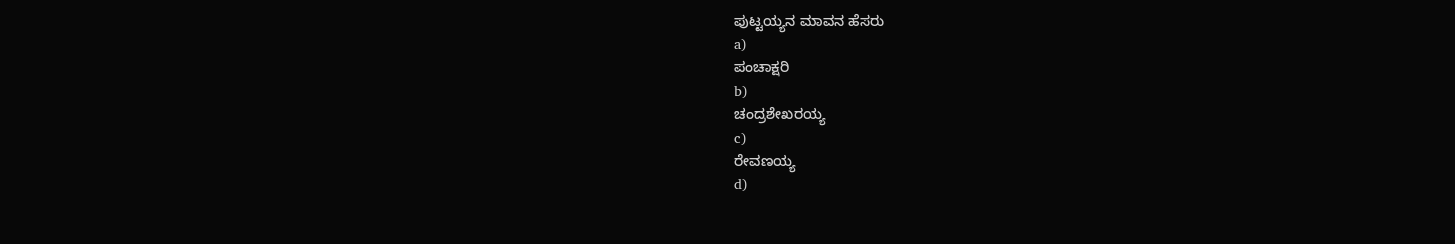ಪುಟ್ಟಯ್ಯನ ಮಾವನ ಹೆಸರು
a)
ಪಂಚಾಕ್ಷರಿ
b)
ಚಂದ್ರಶೇಖರಯ್ಯ
c)
ರೇವಣಯ್ಯ
d)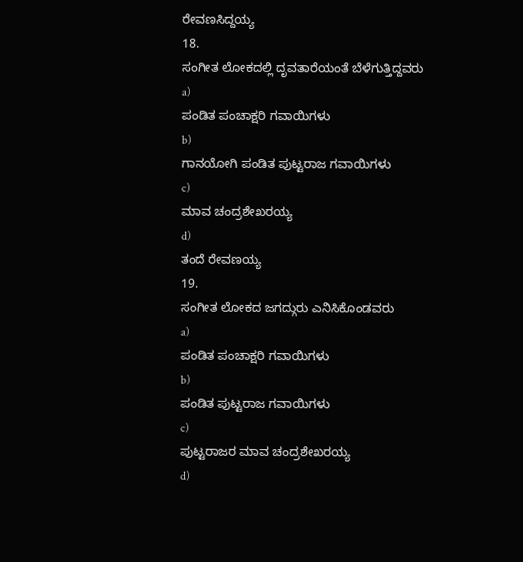ರೇವಣಸಿದ್ದಯ್ಯ
18.
ಸಂಗೀತ ಲೋಕದಲ್ಲಿ ದೃವತಾರೆಯಂತೆ ಬೆಳೆಗುತ್ತಿದ್ದವರು
a)
ಪಂಡಿತ ಪಂಚಾಕ್ಷರಿ ಗವಾಯಿಗಳು
b)
ಗಾನಯೋಗಿ ಪಂಡಿತ ಪುಟ್ಟರಾಜ ಗವಾಯಿಗಳು
c)
ಮಾವ ಚಂದ್ರಶೇಖರಯ್ಯ
d)
ತಂದೆ ರೇವಣಯ್ಯ
19.
ಸಂಗೀತ ಲೋಕದ ಜಗದ್ಗುರು ಎನಿಸಿಕೊಂಡವರು
a)
ಪಂಡಿತ ಪಂಚಾಕ್ಷರಿ ಗವಾಯಿಗಳು
b)
ಪಂಡಿತ ಪುಟ್ಟರಾಜ ಗವಾಯಿಗಳು
c)
ಪುಟ್ಟರಾಜರ ಮಾವ ಚಂದ್ರಶೇಖರಯ್ಯ
d)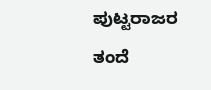ಪುಟ್ಟರಾಜರ ತಂದೆ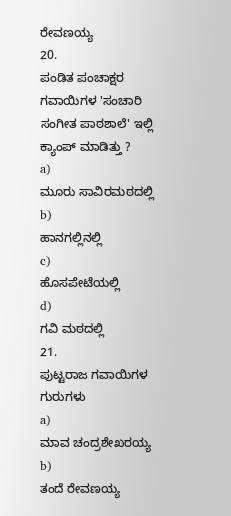ರೇವಣಯ್ಯ
20.
ಪಂಡಿತ ಪಂಚಾಕ್ಷರ ಗವಾಯಿಗಳ 'ಸಂಚಾರಿ ಸಂಗೀತ ಪಾಠಶಾಲೆ' ಇಲ್ಲಿ ಕ್ಯಾಂಪ್ ಮಾಡಿತ್ತು ?
a)
ಮೂರು ಸಾವಿರಮಠದಲ್ಲಿ
b)
ಹಾನಗಲ್ಲಿನಲ್ಲಿ
c)
ಹೊಸಪೇಟೆಯಲ್ಲಿ
d)
ಗವಿ ಮಠದಲ್ಲಿ
21.
ಪುಟ್ಟರಾಜ ಗವಾಯಿಗಳ ಗುರುಗಳು
a)
ಮಾವ ಚಂದ್ರಶೇಖರಯ್ಯ
b)
ತಂದೆ ರೇವಣಯ್ಯ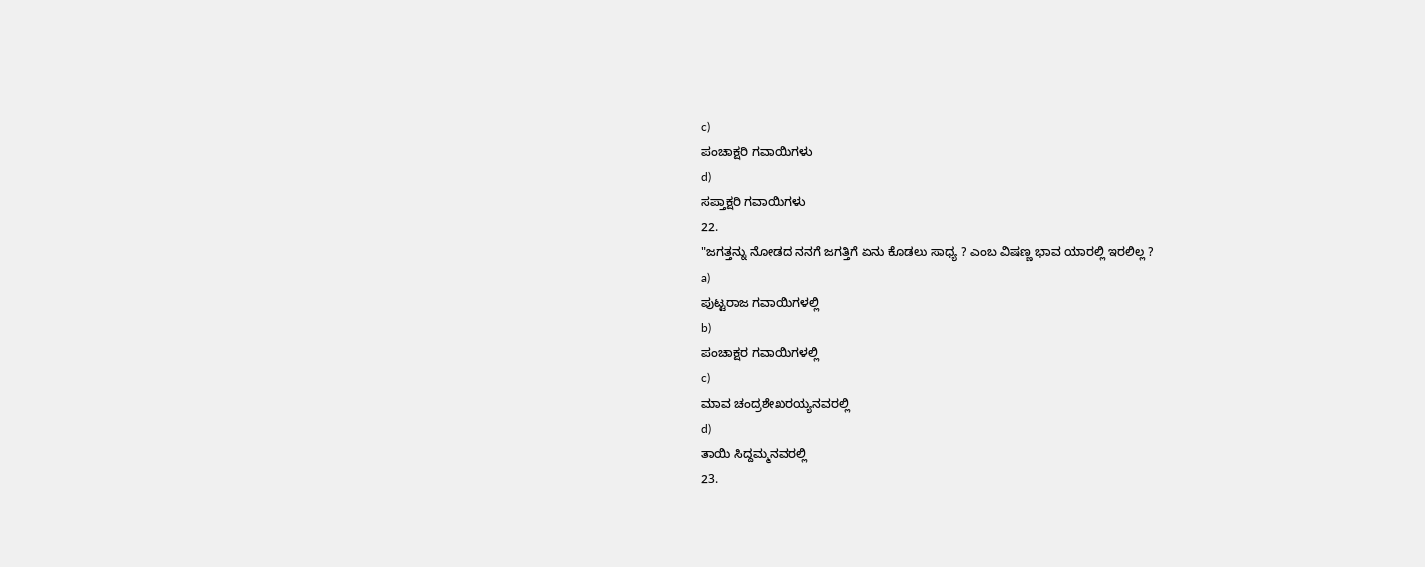c)
ಪಂಚಾಕ್ಷರಿ ಗವಾಯಿಗಳು
d)
ಸಪ್ತಾಕ್ಷರಿ ಗವಾಯಿಗಳು
22.
"ಜಗತ್ತನ್ನು ನೋಡದ ನನಗೆ ಜಗತ್ತಿಗೆ ಏನು ಕೊಡಲು ಸಾಧ್ಯ ? ಎಂಬ ವಿಷಣ್ಣ ಭಾವ ಯಾರಲ್ಲಿ ಇರಲಿಲ್ಲ ?
a)
ಪುಟ್ಟರಾಜ ಗವಾಯಿಗಳಲ್ಲಿ
b)
ಪಂಚಾಕ್ಷರ ಗವಾಯಿಗಳಲ್ಲಿ
c)
ಮಾವ ಚಂದ್ರಶೇಖರಯ್ಯನವರಲ್ಲಿ
d)
ತಾಯಿ ಸಿದ್ದಮ್ಮನವರಲ್ಲಿ
23.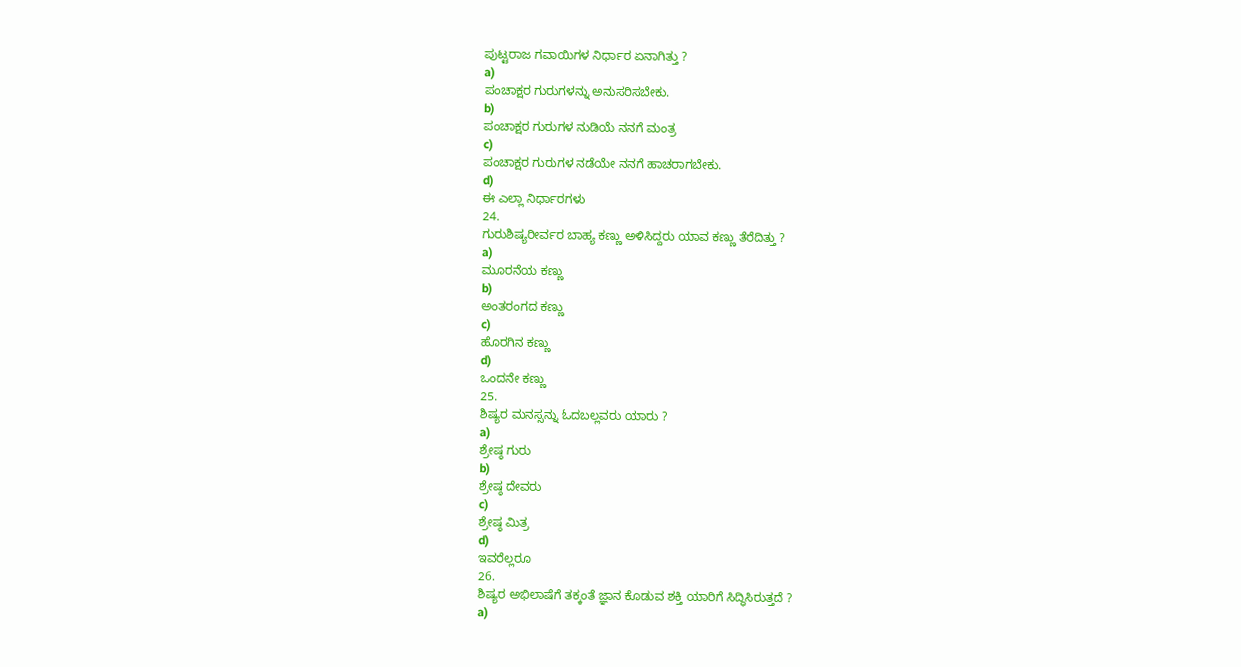ಪುಟ್ಟರಾಜ ಗವಾಯಿಗಳ ನಿರ್ಧಾರ ಏನಾಗಿತ್ತು ?
a)
ಪಂಚಾಕ್ಷರ ಗುರುಗಳನ್ನು ಅನುಸರಿಸಬೇಕು.
b)
ಪಂಚಾಕ್ಷರ ಗುರುಗಳ ನುಡಿಯೆ ನನಗೆ ಮಂತ್ರ
c)
ಪಂಚಾಕ್ಷರ ಗುರುಗಳ ನಡೆಯೇ ನನಗೆ ಹಾಚರಾಗಬೇಕು.
d)
ಈ ಎಲ್ಲಾ ನಿರ್ಧಾರಗಳು
24.
ಗುರುಶಿಷ್ಯರೀರ್ವರ ಬಾಹ್ಯ ಕಣ್ಣು ಅಳಿಸಿದ್ದರು ಯಾವ ಕಣ್ಣು ತೆರೆದಿತ್ತು ?
a)
ಮೂರನೆಯ ಕಣ್ಣು
b)
ಅಂತರಂಗದ ಕಣ್ಣು
c)
ಹೊರಗಿನ ಕಣ್ಣು
d)
ಒಂದನೇ ಕಣ್ಣು
25.
ಶಿಷ್ಯರ ಮನಸ್ಸನ್ನು ಓದಬಲ್ಲವರು ಯಾರು ?
a)
ಶ್ರೇಷ್ಠ ಗುರು
b)
ಶ್ರೇಷ್ಠ ದೇವರು
c)
ಶ್ರೇಷ್ಠ ಮಿತ್ರ
d)
ಇವರೆಲ್ಲರೂ
26.
ಶಿಷ್ಯರ ಅಭಿಲಾಷೆಗೆ ತಕ್ಕಂತೆ ಜ್ಞಾನ ಕೊಡುವ ಶಕ್ತಿ ಯಾರಿಗೆ ಸಿದ್ಧಿಸಿರುತ್ತದೆ ?
a)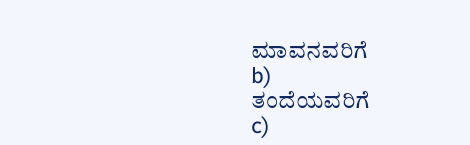ಮಾವನವರಿಗೆ
b)
ತಂದೆಯವರಿಗೆ
c)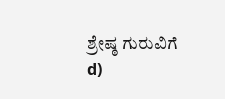ಶ್ರೇಷ್ಠ ಗುರುವಿಗೆ
d)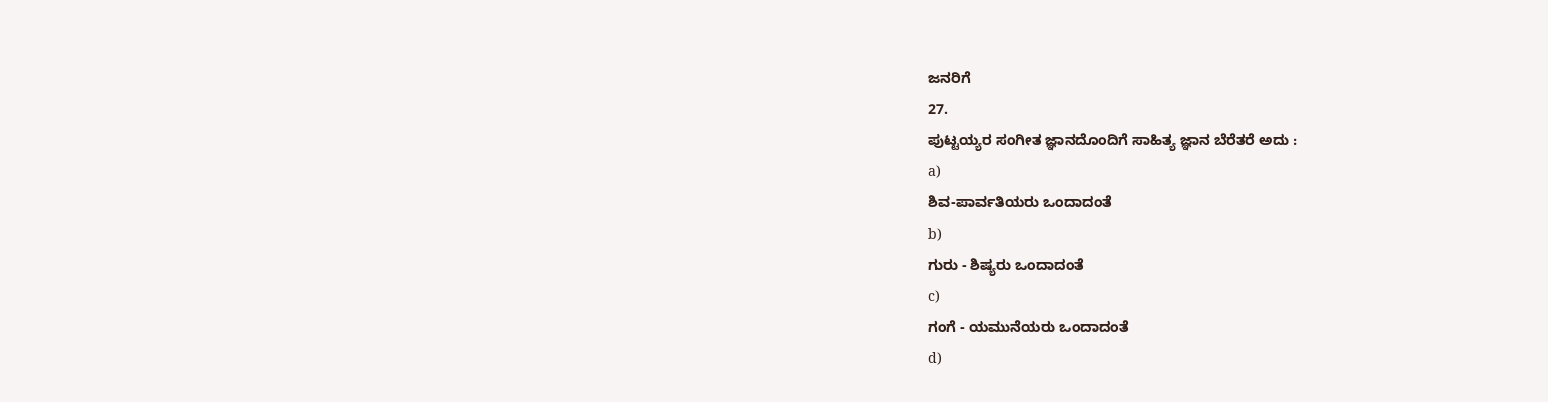ಜನರಿಗೆ
27.
ಪುಟ್ಟಯ್ಯರ ಸಂಗೀತ ಜ್ಞಾನದೊಂದಿಗೆ ಸಾಹಿತ್ಯ ಜ್ಞಾನ ಬೆರೆತರೆ ಅದು :
a)
ಶಿವ-ಪಾರ್ವತಿಯರು ಒಂದಾದಂತೆ
b)
ಗುರು - ಶಿಷ್ಯರು ಒಂದಾದಂತೆ
c)
ಗಂಗೆ - ಯಮುನೆಯರು ಒಂದಾದಂತೆ
d)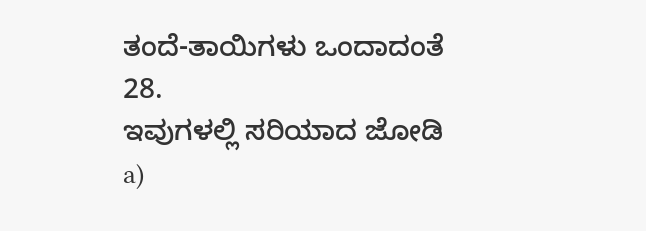ತಂದೆ-ತಾಯಿಗಳು ಒಂದಾದಂತೆ
28.
ಇವುಗಳಲ್ಲಿ ಸರಿಯಾದ ಜೋಡಿ
a)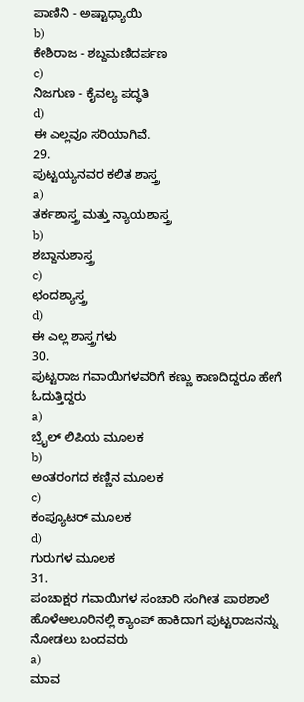ಪಾಣಿನಿ - ಅಷ್ಟಾಧ್ಯಾಯಿ
b)
ಕೇಶಿರಾಜ - ಶಬ್ದಮಣಿದರ್ಪಣ
c)
ನಿಜಗುಣ - ಕೈವಲ್ಯ ಪದ್ಧತಿ
d)
ಈ ಎಲ್ಲವೂ ಸರಿಯಾಗಿವೆ.
29.
ಪುಟ್ಟಯ್ಯನವರ ಕಲಿತ ಶಾಸ್ತ್ರ
a)
ತರ್ಕಶಾಸ್ತ್ರ ಮತ್ತು ನ್ಯಾಯಶಾಸ್ತ್ರ
b)
ಶಬ್ದಾನುಶಾಸ್ತ್ರ
c)
ಛಂದಶ್ಯಾಸ್ತ್ರ
d)
ಈ ಎಲ್ಲ ಶಾಸ್ತ್ರಗಳು
30.
ಪುಟ್ಟರಾಜ ಗವಾಯಿಗಳವರಿಗೆ ಕಣ್ಣು ಕಾಣದಿದ್ದರೂ ಹೇಗೆ ಓದುತ್ತಿದ್ದರು
a)
ಬ್ರೈಲ್ ಲಿಪಿಯ ಮೂಲಕ
b)
ಅಂತರಂಗದ ಕಣ್ಣಿನ ಮೂಲಕ
c)
ಕಂಪ್ಯೂಟರ್ ಮೂಲಕ
d)
ಗುರುಗಳ ಮೂಲಕ
31.
ಪಂಚಾಕ್ಷರ ಗವಾಯಿಗಳ ಸಂಚಾರಿ ಸಂಗೀತ ಪಾಠಶಾಲೆ ಹೊಳೆಆಲೂರಿನಲ್ಲಿ ಕ್ಯಾಂಪ್ ಹಾಕಿದಾಗ ಪುಟ್ಟರಾಜನನ್ನು ನೋಡಲು ಬಂದವರು
a)
ಮಾವ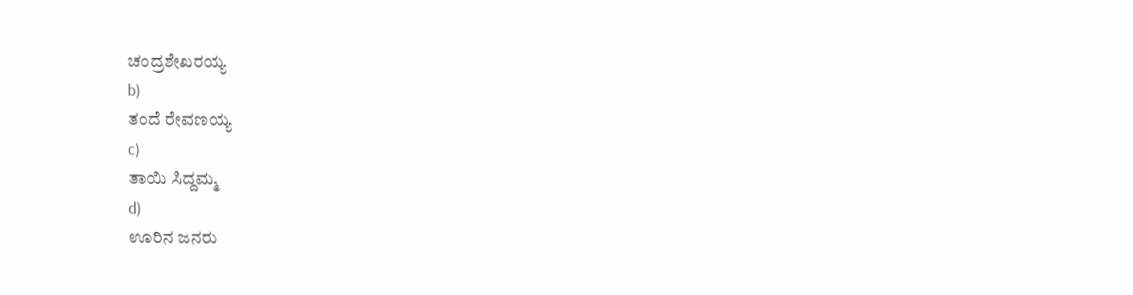ಚಂದ್ರಶೇಖರಯ್ಯ
b)
ತಂದೆ ರೇವಣಯ್ಯ
c)
ತಾಯಿ ಸಿದ್ದಮ್ಮ
d)
ಊರಿನ ಜನರು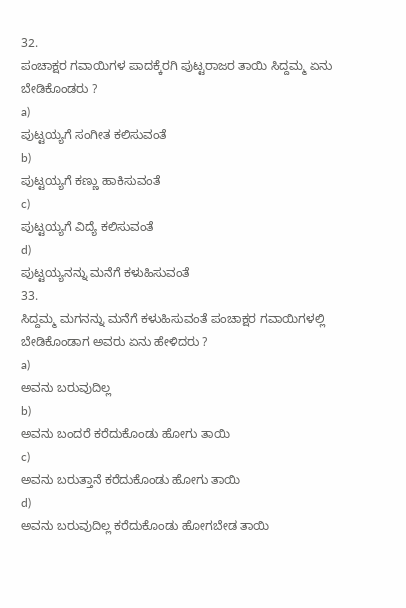32.
ಪಂಚಾಕ್ಷರ ಗವಾಯಿಗಳ ಪಾದಕ್ಕೆರಗಿ ಪುಟ್ಟರಾಜರ ತಾಯಿ ಸಿದ್ದಮ್ಮ ಏನು ಬೇಡಿಕೊಂಡರು ?
a)
ಪುಟ್ಟಯ್ಯಗೆ ಸಂಗೀತ ಕಲಿಸುವಂತೆ
b)
ಪುಟ್ಟಯ್ಯಗೆ ಕಣ್ಣು ಹಾಕಿಸುವಂತೆ
c)
ಪುಟ್ಟಯ್ಯಗೆ ವಿದ್ಯೆ ಕಲಿಸುವಂತೆ
d)
ಪುಟ್ಟಯ್ಯನನ್ನು ಮನೆಗೆ ಕಳುಹಿಸುವಂತೆ
33.
ಸಿದ್ದಮ್ಮ ಮಗನನ್ನು ಮನೆಗೆ ಕಳುಹಿಸುವಂತೆ ಪಂಚಾಕ್ಷರ ಗವಾಯಿಗಳಲ್ಲಿ ಬೇಡಿಕೊಂಡಾಗ ಅವರು ಏನು ಹೇಳಿದರು ?
a)
ಅವನು ಬರುವುದಿಲ್ಲ
b)
ಅವನು ಬಂದರೆ ಕರೆದುಕೊಂಡು ಹೋಗು ತಾಯಿ
c)
ಅವನು ಬರುತ್ತಾನೆ ಕರೆದುಕೊಂಡು ಹೋಗು ತಾಯಿ
d)
ಅವನು ಬರುವುದಿಲ್ಲ ಕರೆದುಕೊಂಡು ಹೋಗಬೇಡ ತಾಯಿ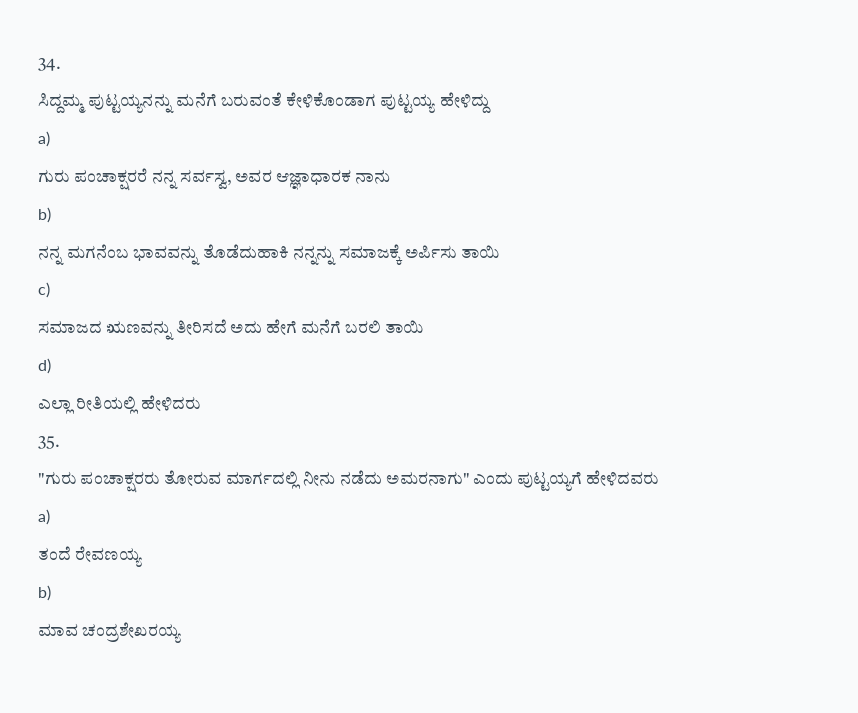34.
ಸಿದ್ದಮ್ಮ ಪುಟ್ಟಯ್ಯನನ್ನು ಮನೆಗೆ ಬರುವಂತೆ ಕೇಳಿಕೊಂಡಾಗ ಪುಟ್ಟಯ್ಯ ಹೇಳಿದ್ದು
a)
ಗುರು ಪಂಚಾಕ್ಷರರೆ ನನ್ನ ಸರ್ವಸ್ವ, ಅವರ ಆಜ್ಞಾಧಾರಕ ನಾನು
b)
ನನ್ನ ಮಗನೆಂಬ ಭಾವವನ್ನು ತೊಡೆದುಹಾಕಿ ನನ್ನನ್ನು ಸಮಾಜಕ್ಕೆ ಅರ್ಪಿಸು ತಾಯಿ
c)
ಸಮಾಜದ ಋಣವನ್ನು ತೀರಿಸದೆ ಅದು ಹೇಗೆ ಮನೆಗೆ ಬರಲಿ ತಾಯಿ
d)
ಎಲ್ಲಾ ರೀತಿಯಲ್ಲಿ ಹೇಳಿದರು
35.
"ಗುರು ಪಂಚಾಕ್ಷರರು ತೋರುವ ಮಾರ್ಗದಲ್ಲಿ ನೀನು ನಡೆದು ಅಮರನಾಗು" ಎಂದು ಪುಟ್ಟಯ್ಯಗೆ ಹೇಳಿದವರು
a)
ತಂದೆ ರೇವಣಯ್ಯ
b)
ಮಾವ ಚಂದ್ರಶೇಖರಯ್ಯ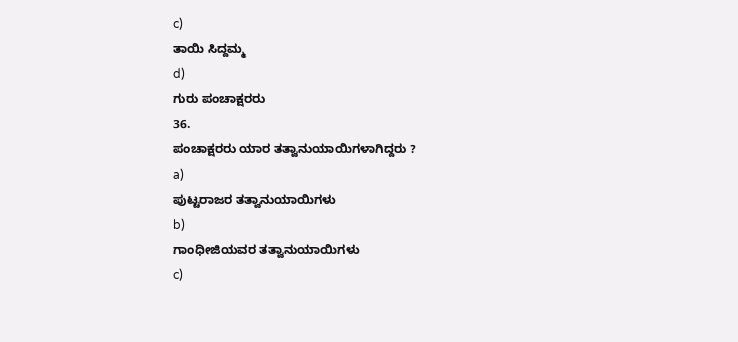c)
ತಾಯಿ ಸಿದ್ದಮ್ಮ
d)
ಗುರು ಪಂಚಾಕ್ಷರರು
36.
ಪಂಚಾಕ್ಷರರು ಯಾರ ತತ್ವಾನುಯಾಯಿಗಳಾಗಿದ್ದರು ?
a)
ಪುಟ್ಟರಾಜರ ತತ್ವಾನುಯಾಯಿಗಳು
b)
ಗಾಂಧೀಜಿಯವರ ತತ್ವಾನುಯಾಯಿಗಳು
c)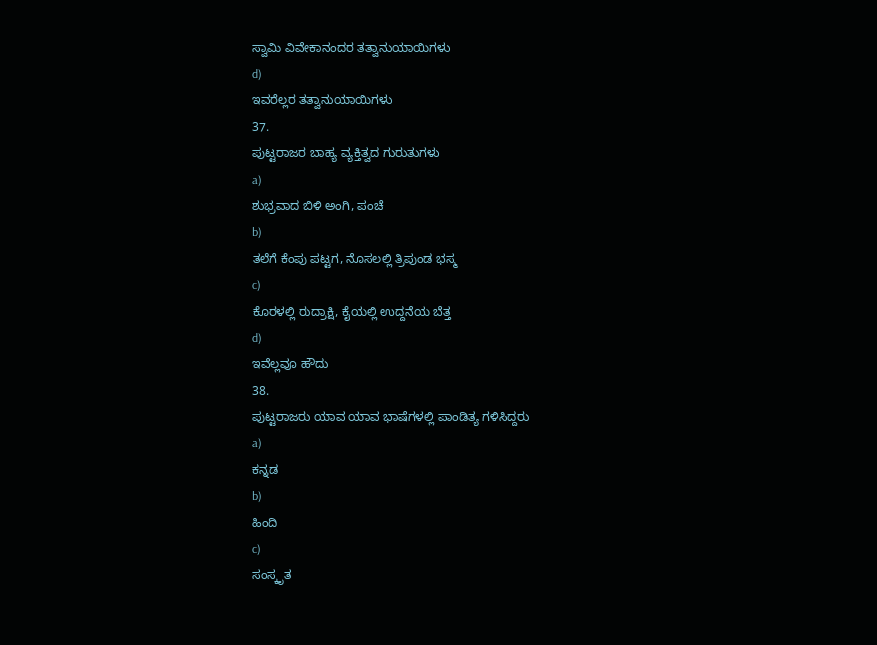ಸ್ವಾಮಿ ವಿವೇಕಾನಂದರ ತತ್ವಾನುಯಾಯಿಗಳು
d)
ಇವರೆಲ್ಲರ ತತ್ವಾನುಯಾಯಿಗಳು
37.
ಪುಟ್ಟರಾಜರ ಬಾಹ್ಯ ವ್ಯಕ್ತಿತ್ವದ ಗುರುತುಗಳು
a)
ಶುಭ್ರವಾದ ಬಿಳಿ ಅಂಗಿ, ಪಂಚೆ
b)
ತಲೆಗೆ ಕೆಂಪು ಪಟ್ಟಗ, ನೊಸಲಲ್ಲಿ ತ್ರಿಪುಂಡ ಭಸ್ಮ
c)
ಕೊರಳಲ್ಲಿ ರುದ್ರಾಕ್ಷಿ, ಕೈಯಲ್ಲಿ ಉದ್ದನೆಯ ಬೆತ್ತ
d)
ಇವೆಲ್ಲವೂ ಹೌದು
38.
ಪುಟ್ಟರಾಜರು ಯಾವ ಯಾವ ಭಾಷೆಗಳಲ್ಲಿ ಪಾಂಡಿತ್ಯ ಗಳಿಸಿದ್ದರು
a)
ಕನ್ನಡ
b)
ಹಿಂದಿ
c)
ಸಂಸ್ಕೃತ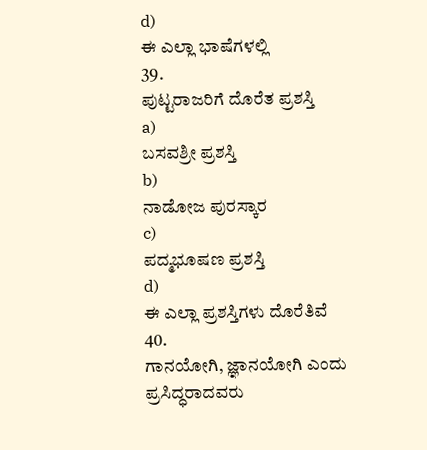d)
ಈ ಎಲ್ಲಾ ಭಾಷೆಗಳಲ್ಲಿ
39.
ಪುಟ್ಟರಾಜರಿಗೆ ದೊರೆತ ಪ್ರಶಸ್ತಿ
a)
ಬಸವಶ್ರೀ ಪ್ರಶಸ್ತಿ
b)
ನಾಡೋಜ ಪುರಸ್ಕಾರ
c)
ಪದ್ಮಭೂಷಣ ಪ್ರಶಸ್ತಿ
d)
ಈ ಎಲ್ಲಾ ಪ್ರಶಸ್ತಿಗಳು ದೊರೆತಿವೆ
40.
ಗಾನಯೋಗಿ, ಜ್ಞಾನಯೋಗಿ ಎಂದು ಪ್ರಸಿದ್ಧರಾದವರು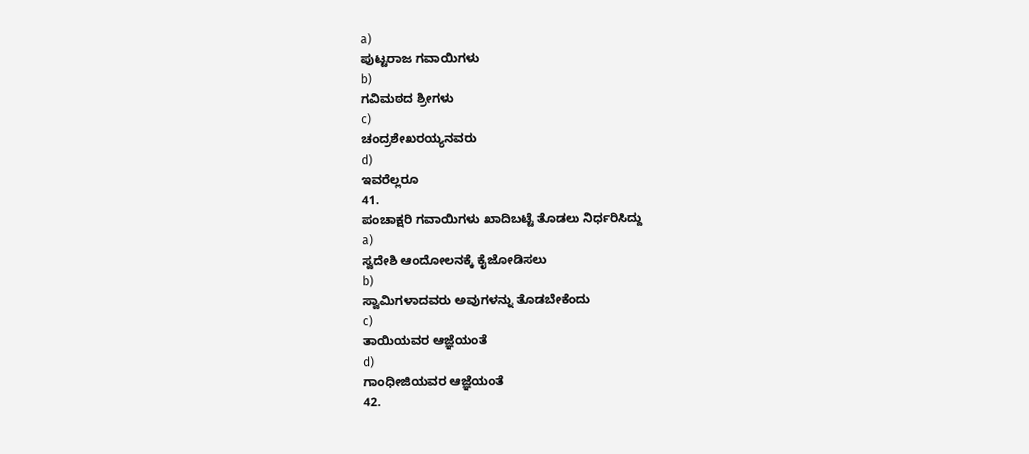a)
ಪುಟ್ಟರಾಜ ಗವಾಯಿಗಳು
b)
ಗವಿಮಠದ ಶ್ರೀಗಳು
c)
ಚಂದ್ರಶೇಖರಯ್ಯನವರು
d)
ಇವರೆಲ್ಲರೂ
41.
ಪಂಚಾಕ್ಷರಿ ಗವಾಯಿಗಳು ಖಾದಿಬಟ್ಟೆ ತೊಡಲು ನಿರ್ಧರಿಸಿದ್ದು
a)
ಸ್ವದೇಶಿ ಆಂದೋಲನಕ್ಕೆ ಕೈಜೋಡಿಸಲು
b)
ಸ್ವಾಮಿಗಳಾದವರು ಅವುಗಳನ್ನು ತೊಡಬೇಕೆಂದು
c)
ತಾಯಿಯವರ ಆಜ್ಞೆಯಂತೆ
d)
ಗಾಂಧೀಜಿಯವರ ಆಜ್ಞೆಯಂತೆ
42.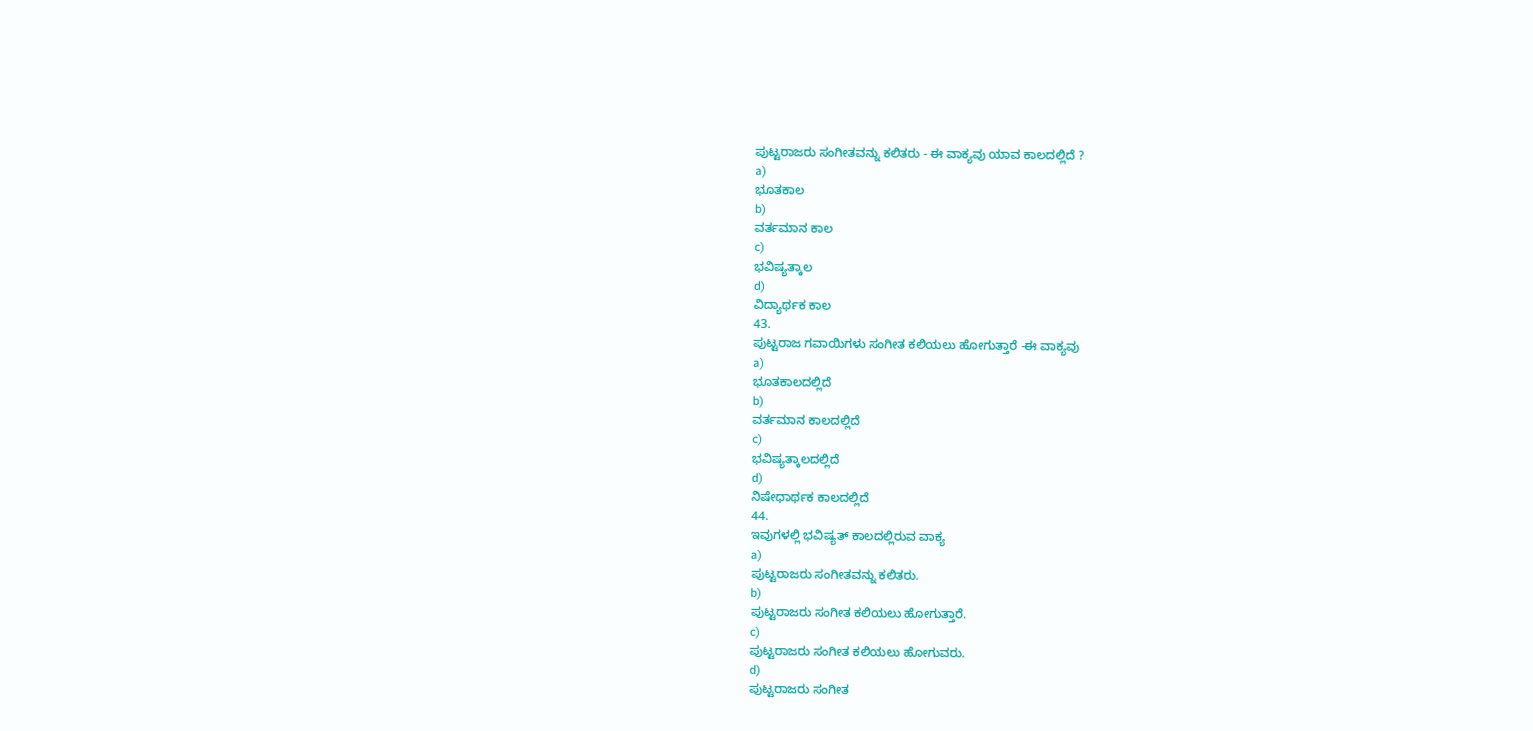ಪುಟ್ಟರಾಜರು ಸಂಗೀತವನ್ನು ಕಲಿತರು - ಈ ವಾಕ್ಯವು ಯಾವ ಕಾಲದಲ್ಲಿದೆ ?
a)
ಭೂತಕಾಲ
b)
ವರ್ತಮಾನ ಕಾಲ
c)
ಭವಿಷ್ಯತ್ಕಾಲ
d)
ವಿದ್ಯಾರ್ಥಕ ಕಾಲ
43.
ಪುಟ್ಟರಾಜ ಗವಾಯಿಗಳು ಸಂಗೀತ ಕಲಿಯಲು ಹೋಗುತ್ತಾರೆ -ಈ ವಾಕ್ಯವು
a)
ಭೂತಕಾಲದಲ್ಲಿದೆ
b)
ವರ್ತಮಾನ ಕಾಲದಲ್ಲಿದೆ
c)
ಭವಿಷ್ಯತ್ಕಾಲದಲ್ಲಿದೆ
d)
ನಿಷೇಧಾರ್ಥಕ ಕಾಲದಲ್ಲಿದೆ
44.
ಇವುಗಳಲ್ಲಿ ಭವಿಷ್ಯತ್ ಕಾಲದಲ್ಲಿರುವ ವಾಕ್ಯ
a)
ಪುಟ್ಟರಾಜರು ಸಂಗೀತವನ್ನು ಕಲಿತರು.
b)
ಪುಟ್ಟರಾಜರು ಸಂಗೀತ ಕಲಿಯಲು ಹೋಗುತ್ತಾರೆ.
c)
ಪುಟ್ಟರಾಜರು ಸಂಗೀತ ಕಲಿಯಲು ಹೋಗುವರು.
d)
ಪುಟ್ಟರಾಜರು ಸಂಗೀತ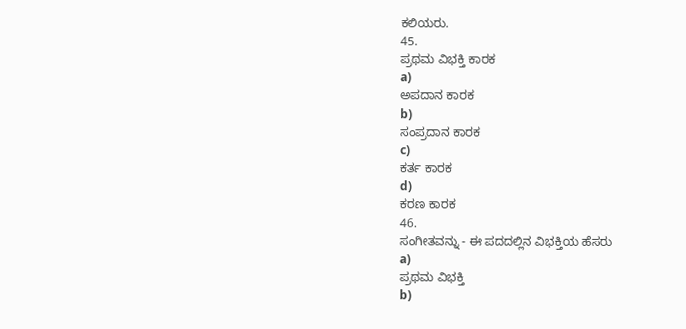ಕಲಿಯರು.
45.
ಪ್ರಥಮ ವಿಭಕ್ತಿ ಕಾರಕ
a)
ಅಪದಾನ ಕಾರಕ
b)
ಸಂಪ್ರದಾನ ಕಾರಕ
c)
ಕರ್ತ ಕಾರಕ
d)
ಕರಣ ಕಾರಕ
46.
ಸಂಗೀತವನ್ನು - ಈ ಪದದಲ್ಲಿನ ವಿಭಕ್ತಿಯ ಹೆಸರು
a)
ಪ್ರಥಮ ವಿಭಕ್ತಿ
b)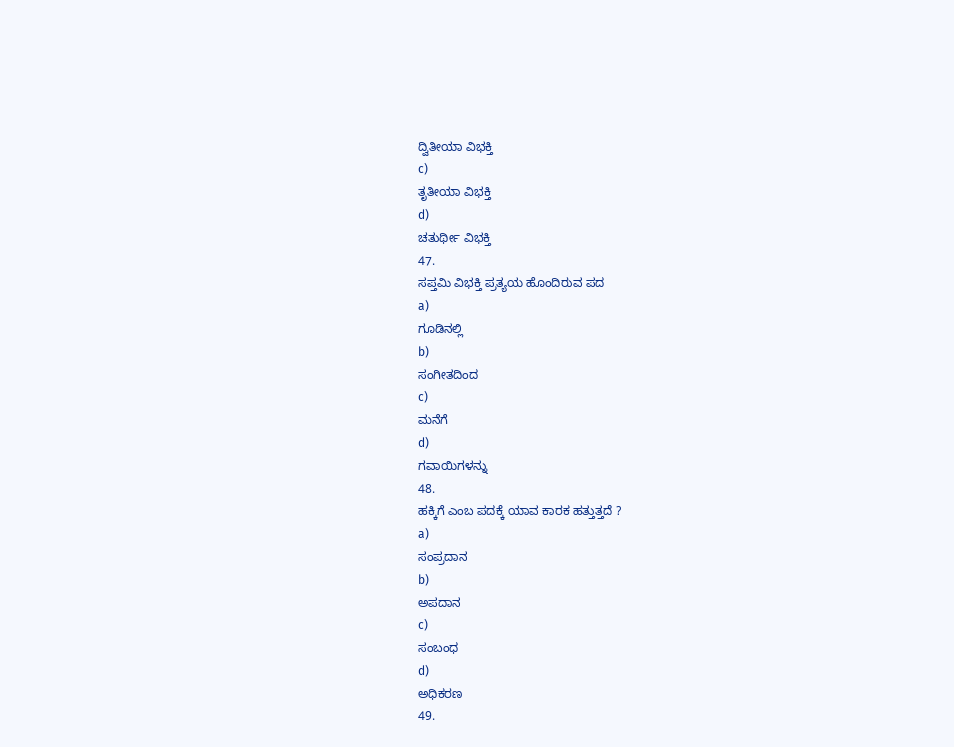ದ್ವಿತೀಯಾ ವಿಭಕ್ತಿ
c)
ತೃತೀಯಾ ವಿಭಕ್ತಿ
d)
ಚತುರ್ಥೀ ವಿಭಕ್ತಿ
47.
ಸಪ್ತಮಿ ವಿಭಕ್ತಿ ಪ್ರತ್ಯಯ ಹೊಂದಿರುವ ಪದ
a)
ಗೂಡಿನಲ್ಲಿ
b)
ಸಂಗೀತದಿಂದ
c)
ಮನೆಗೆ
d)
ಗವಾಯಿಗಳನ್ನು
48.
ಹಕ್ಕಿಗೆ ಎಂಬ ಪದಕ್ಕೆ ಯಾವ ಕಾರಕ ಹತ್ತುತ್ತದೆ ?
a)
ಸಂಪ್ರದಾನ
b)
ಅಪದಾನ
c)
ಸಂಬಂಧ
d)
ಅಧಿಕರಣ
49.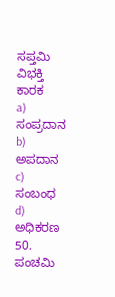ಸಪ್ತಮಿ ವಿಭಕ್ತಿ ಕಾರಕ
a)
ಸಂಪ್ರದಾನ
b)
ಅಪದಾನ
c)
ಸಂಬಂಧ
d)
ಅಧಿಕರಣ
50.
ಪಂಚಮಿ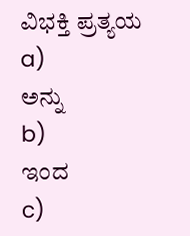ವಿಭಕ್ತಿ ಪ್ರತ್ಯಯ
a)
ಅನ್ನು
b)
ಇಂದ
c)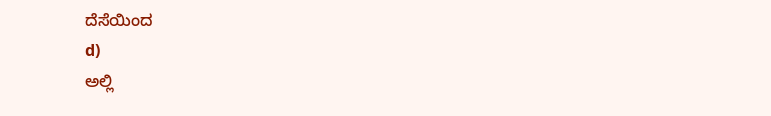ದೆಸೆಯಿಂದ
d)
ಅಲ್ಲಿ